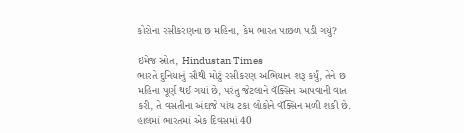કોરોના રસીકરણના છ મહિના, કેમ ભારત પાછળ પડી ગયું?

ઇમેજ સ્રોત, Hindustan Times
ભારતે દુનિયાનું સૌથી મોટું રસીકરણ અભિયાન શરૂ કર્યું, તેને છ મહિના પૂર્ણ થઈ ગયાં છે, પરંતુ જેટલાને વૅક્સિન આપવાની વાત કરી, તે વસતીના અંદાજે પાંચ ટકા લોકોને વૅક્સિન મળી શકી છે.
હાલમાં ભારતમાં એક દિવસમાં 40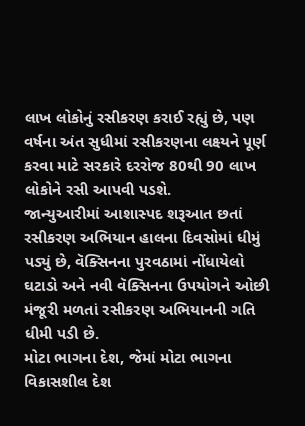લાખ લોકોનું રસીકરણ કરાઈ રહ્યું છે, પણ વર્ષના અંત સુધીમાં રસીકરણના લક્ષ્યને પૂર્ણ કરવા માટે સરકારે દરરોજ 80થી 90 લાખ લોકોને રસી આપવી પડશે.
જાન્યુઆરીમાં આશાસ્પદ શરૂઆત છતાં રસીકરણ અભિયાન હાલના દિવસોમાં ધીમું પડ્યું છે, વૅક્સિનના પુરવઠામાં નોંધાયેલો ઘટાડો અને નવી વૅક્સિનના ઉપયોગને ઓછી મંજૂરી મળતાં રસીકરણ અભિયાનની ગતિ ધીમી પડી છે.
મોટા ભાગના દેશ, જેમાં મોટા ભાગના વિકાસશીલ દેશ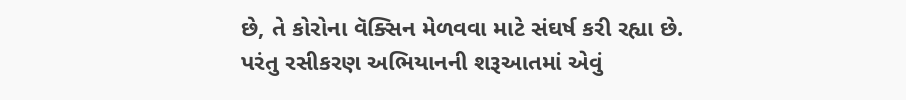છે, તે કોરોના વૅક્સિન મેળવવા માટે સંઘર્ષ કરી રહ્યા છે. પરંતુ રસીકરણ અભિયાનની શરૂઆતમાં એવું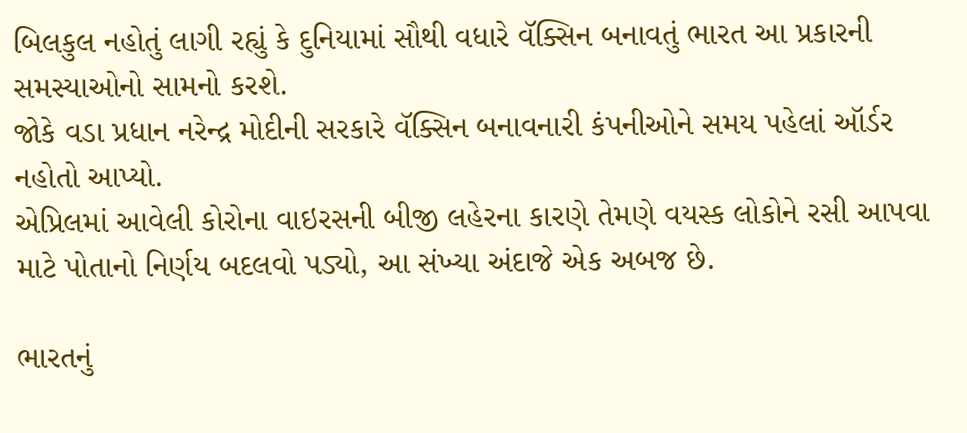બિલકુલ નહોતું લાગી રહ્યું કે દુનિયામાં સૌથી વધારે વૅક્સિન બનાવતું ભારત આ પ્રકારની સમસ્યાઓનો સામનો કરશે.
જોકે વડા પ્રધાન નરેન્દ્ર મોદીની સરકારે વૅક્સિન બનાવનારી કંપનીઓને સમય પહેલાં ઑર્ડર નહોતો આપ્યો.
એપ્રિલમાં આવેલી કોરોના વાઇરસની બીજી લહેરના કારણે તેમણે વયસ્ક લોકોને રસી આપવા માટે પોતાનો નિર્ણય બદલવો પડ્યો, આ સંખ્યા અંદાજે એક અબજ છે.

ભારતનું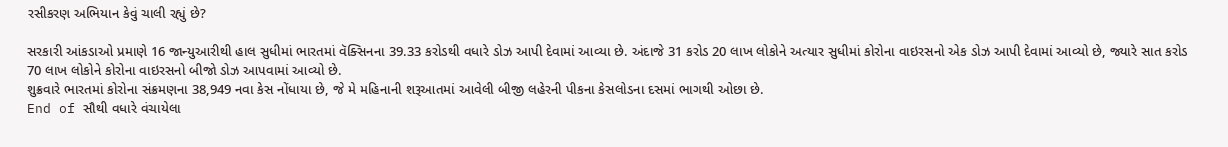રસીકરણ અભિયાન કેવું ચાલી રહ્યું છે?

સરકારી આંકડાઓ પ્રમાણે 16 જાન્યુઆરીથી હાલ સુધીમાં ભારતમાં વૅક્સિનના 39.33 કરોડથી વધારે ડોઝ આપી દેવામાં આવ્યા છે. અંદાજે 31 કરોડ 20 લાખ લોકોને અત્યાર સુધીમાં કોરોના વાઇરસનો એક ડોઝ આપી દેવામાં આવ્યો છે, જ્યારે સાત કરોડ 70 લાખ લોકોને કોરોના વાઇરસનો બીજો ડોઝ આપવામાં આવ્યો છે.
શુક્રવારે ભારતમાં કોરોના સંક્રમણના 38,949 નવા કેસ નોંધાયા છે, જે મે મહિનાની શરૂઆતમાં આવેલી બીજી લહેરની પીકના કેસલોડના દસમાં ભાગથી ઓછા છે.
End of સૌથી વધારે વંચાયેલા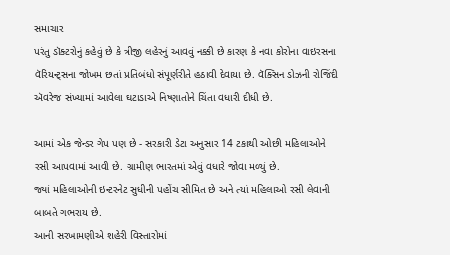સમાચાર
પરંતુ ડૉક્ટરોનું કહેવું છે કે ત્રીજી લહેરનું આવવું નક્કી છે કારણ કે નવા કોરોના વાઇરસના વૅરિયન્ટ્સના જોખમ છતાં પ્રતિબંધો સંપૂર્ણરીતે હઠાવી દેવાયા છે. વૅક્સિન ડોઝની રોજિંદી ઍવરેજ સંખ્યામાં આવેલા ઘટાડાએ નિષ્ણાતોને ચિંતા વધારી દીધી છે.

આમાં એક જેન્ડર ગેપ પણ છે - સરકારી ડેટા અનુસાર 14 ટકાથી ઓછી મહિલાઓને રસી આપવામાં આવી છે. ગ્રામીણ ભારતમાં એવું વધારે જોવા મળ્યું છે.
જ્યાં મહિલાઓની ઇન્ટરનેટ સુધીની પહોંચ સીમિત છે અને ત્યાં મહિલાઓ રસી લેવાની બાબતે ગભરાય છે.
આની સરખામણીએ શહેરી વિસ્તારોમાં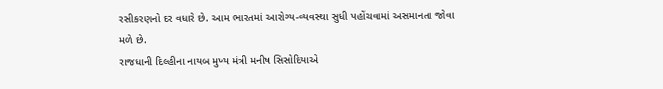રસીકરણનો દર વધારે છે. આમ ભારતમાં આરોગ્ય-વ્યવસ્થા સુધી પહોંચવામાં અસમાનતા જોવા મળે છે.
રાજધાની દિલ્હીના નાયબ મુખ્ય મંત્રી મનીષ સિસોદિયાએ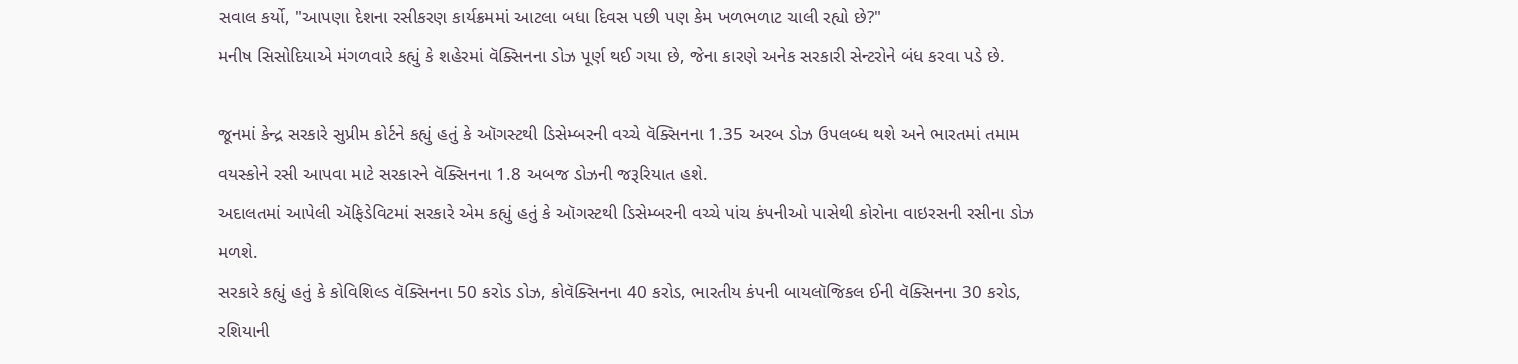સવાલ કર્યો, "આપણા દેશના રસીકરણ કાર્યક્રમમાં આટલા બધા દિવસ પછી પણ કેમ ખળભળાટ ચાલી રહ્યો છે?"
મનીષ સિસોદિયાએ મંગળવારે કહ્યું કે શહેરમાં વૅક્સિનના ડોઝ પૂર્ણ થઈ ગયા છે, જેના કારણે અનેક સરકારી સેન્ટરોને બંધ કરવા પડે છે.

જૂનમાં કેન્દ્ર સરકારે સુપ્રીમ કોર્ટને કહ્યું હતું કે ઑગસ્ટથી ડિસેમ્બરની વચ્ચે વૅક્સિનના 1.35 અરબ ડોઝ ઉપલબ્ધ થશે અને ભારતમાં તમામ વયસ્કોને રસી આપવા માટે સરકારને વૅક્સિનના 1.8 અબજ ડોઝની જરૂરિયાત હશે.
અદાલતમાં આપેલી ઍફિડેવિટમાં સરકારે એમ કહ્યું હતું કે ઑગસ્ટથી ડિસેમ્બરની વચ્ચે પાંચ કંપનીઓ પાસેથી કોરોના વાઇરસની રસીના ડોઝ મળશે.
સરકારે કહ્યું હતું કે કોવિશિલ્ડ વૅક્સિનના 50 કરોડ ડોઝ, કોવૅક્સિનના 40 કરોડ, ભારતીય કંપની બાયલૉજિકલ ઈની વૅક્સિનના 30 કરોડ, રશિયાની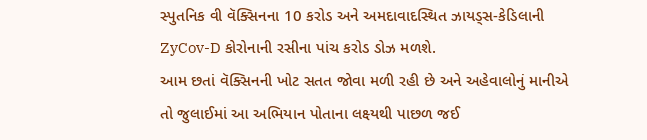સ્પુતનિક વી વૅક્સિનના 10 કરોડ અને અમદાવાદસ્થિત ઝાયડ્સ-કેડિલાની ZyCov-D કોરોનાની રસીના પાંચ કરોડ ડોઝ મળશે.
આમ છતાં વૅક્સિનની ખોટ સતત જોવા મળી રહી છે અને અહેવાલોનું માનીએ તો જુલાઈમાં આ અભિયાન પોતાના લક્ષ્યથી પાછળ જઈ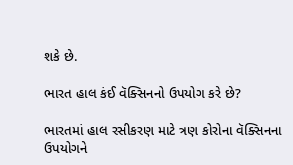શકે છે.

ભારત હાલ કંઈ વૅક્સિનનો ઉપયોગ કરે છે?

ભારતમાં હાલ રસીકરણ માટે ત્રણ કોરોના વૅક્સિનના ઉપયોગને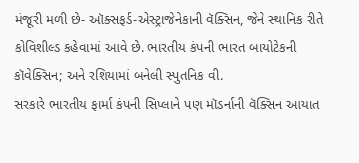મંજૂરી મળી છે- ઑક્સફર્ડ-એસ્ટ્રાજેનેકાની વૅક્સિન, જેને સ્થાનિક રીતે કોવિશીલ્ડ કહેવામાં આવે છે. ભારતીય કંપની ભારત બાયોટેકની કૉવેક્સિન; અને રશિયામાં બનેલી સ્પુતનિક વી.
સરકારે ભારતીય ફાર્મા કંપની સિપ્લાને પણ મૉડર્નાની વૅક્સિન આયાત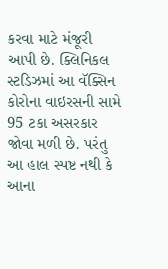કરવા માટે મંજૂરી આપી છે. ક્લિનિકલ સ્ટડિઝમાં આ વૅક્સિન કોરોના વાઇરસની સામે 95 ટકા અસરકાર જોવા મળી છે. પરંતુ આ હાલ સ્પષ્ટ નથી કે આના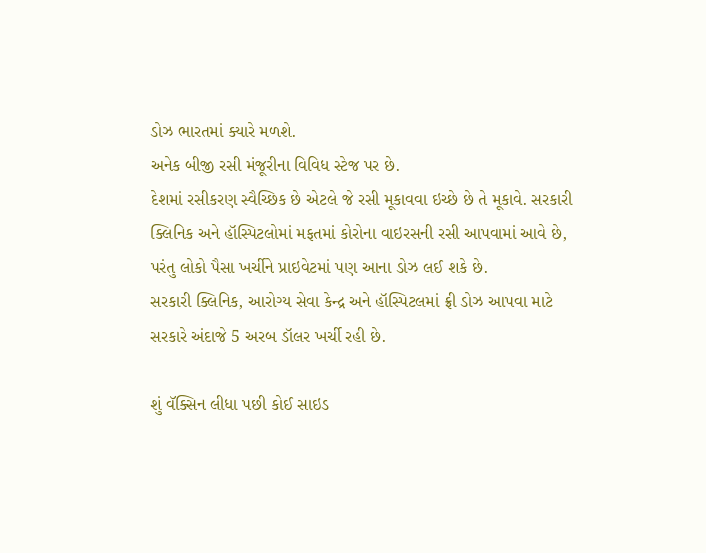ડોઝ ભારતમાં ક્યારે મળશે.
અનેક બીજી રસી મંજૂરીના વિવિધ સ્ટેજ પર છે.
દેશમાં રસીકરણ સ્વૈચ્છિક છે એટલે જે રસી મૂકાવવા ઇચ્છે છે તે મૂકાવે. સરકારી ક્લિનિક અને હૉસ્પિટલોમાં મફતમાં કોરોના વાઇરસની રસી આપવામાં આવે છે, પરંતુ લોકો પૈસા ખર્ચીને પ્રાઇવેટમાં પણ આના ડોઝ લઈ શકે છે.
સરકારી ક્લિનિક, આરોગ્ય સેવા કેન્દ્ર અને હૉસ્પિટલમાં ફ્રી ડોઝ આપવા માટે સરકારે અંદાજે 5 અરબ ડૉલર ખર્ચી રહી છે.

શું વૅક્સિન લીધા પછી કોઈ સાઇડ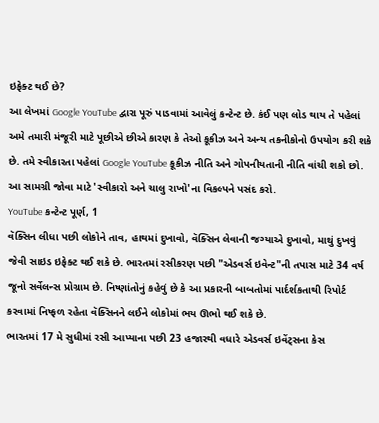ઇફેક્ટ થઈ છે?
આ લેખમાં Google YouTube દ્વારા પૂરું પાડવામાં આવેલું કન્ટેન્ટ છે. કંઈ પણ લોડ થાય તે પહેલાં અમે તમારી મંજૂરી માટે પૂછીએ છીએ કારણ કે તેઓ કૂકીઝ અને અન્ય તકનીકોનો ઉપયોગ કરી શકે છે. તમે સ્વીકારતા પહેલાં Google YouTube કૂકીઝ નીતિ અને ગોપનીયતાની નીતિ વાંચી શકો છો. આ સામગ્રી જોવા માટે 'સ્વીકારો અને ચાલુ રાખો'ના વિકલ્પને પસંદ કરો.
YouTube કન્ટેન્ટ પૂર્ણ, 1
વૅક્સિન લીધા પછી લોકોને તાવ, હાથમાં દુખાવો, વૅક્સિન લેવાની જગ્યાએ દુખાવો, માથું દુખવું જેવી સાઇડ ઇફેક્ટ થઈ શકે છે. ભારતમાં રસીકરણ પછી "એડવર્સ ઇવેન્ટ"ની તપાસ માટે 34 વર્ષ જૂનો સર્વેલન્સ પ્રોગ્રામ છે. નિષ્ણાંતોનું કહેવું છે કે આ પ્રકારની બાબતોમાં પાર્દર્શકતાથી રિપોર્ટ કરવામાં નિષ્ફળ રહેતા વૅક્સિનને લઈને લોકોમાં ભય ઊભો થઈ શકે છે.
ભારતમાં 17 મે સુધીમાં રસી આપ્યાના પછી 23 હજારથી વધારે એડવર્સ ઇવેંટ્સના કેસ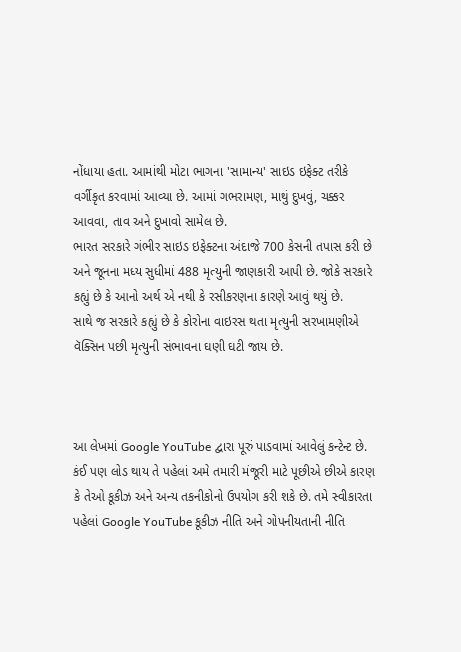નોંધાયા હતા. આમાંથી મોટા ભાગના 'સામાન્ય' સાઇડ ઇફેક્ટ તરીકે વર્ગીકૃત કરવામાં આવ્યા છે. આમાં ગભરામણ, માથું દુખવું, ચક્કર આવવા, તાવ અને દુખાવો સામેલ છે.
ભારત સરકારે ગંભીર સાઇડ ઇફેક્ટના અંદાજે 700 કેસની તપાસ કરી છે અને જૂનના મધ્ય સુધીમાં 488 મૃત્યુની જાણકારી આપી છે. જોકે સરકારે કહ્યું છે કે આનો અર્થ એ નથી કે રસીકરણના કારણે આવું થયું છે.
સાથે જ સરકારે કહ્યું છે કે કોરોના વાઇરસ થતા મૃત્યુની સરખામણીએ વૅક્સિન પછી મૃત્યુની સંભાવના ઘણી ઘટી જાય છે.



આ લેખમાં Google YouTube દ્વારા પૂરું પાડવામાં આવેલું કન્ટેન્ટ છે. કંઈ પણ લોડ થાય તે પહેલાં અમે તમારી મંજૂરી માટે પૂછીએ છીએ કારણ કે તેઓ કૂકીઝ અને અન્ય તકનીકોનો ઉપયોગ કરી શકે છે. તમે સ્વીકારતા પહેલાં Google YouTube કૂકીઝ નીતિ અને ગોપનીયતાની નીતિ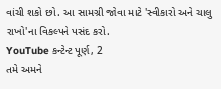વાંચી શકો છો. આ સામગ્રી જોવા માટે 'સ્વીકારો અને ચાલુ રાખો'ના વિકલ્પને પસંદ કરો.
YouTube કન્ટેન્ટ પૂર્ણ, 2
તમે અમને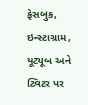ફેસબુક, ઇન્સ્ટાગ્રામ, યૂટ્યૂબ અને ટ્વિટર પર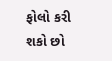ફોલો કરી શકો છો